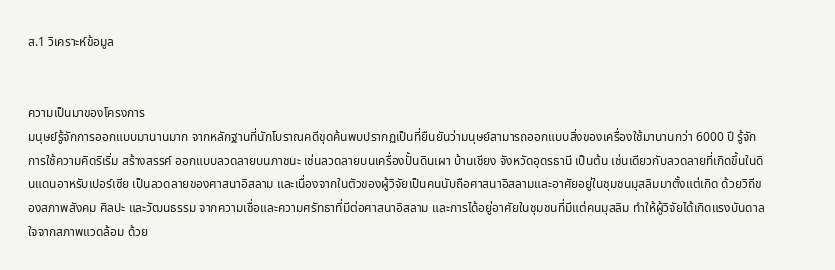ส.1 วิเคราะห์ข้อมูล


ความเป็นมาของโครงการ
มนุษย์รู้จักการออกแบบมานานมาก จากหลักฐานที่นักโบราณคดีขุดค้นพบปรากฏเป็นที่ยืนยันว่ามนุษย์สามารถออกแบบสิ่งของเครื่องใช้มานานกว่า 6000 ปี รู้จักการใช้ความคิดริเริ่ม สร้างสรรค์ ออกแบบลวดลายบนภาชนะ เช่นลวดลายบนเครื่องปั้นดินเผา บ้านเชียง จังหวัดอุดรธานี เป็นต้น เช่นเดียวกับลวดลายที่เกิดขึ้นในดินแดนอาหรับเปอร์เซีย เป็นลวดลายของศาสนาอิสลาม และเนื่องจากในตัวของผู้วิจัยเป็นคนนับถือศาสนาอิสลามและอาศัยอยู่ในชุมชนมุสลิมมาตั้งแต่เกิด ด้วยวิถีของสภาพสังคม ศิลปะ และวัฒนธรรม จากความเชื่อและความศรัทธาที่มีต่อศาสนาอิสลาม และการได้อยู่อาศัยในชุมชนที่มีแต่คนมุสลิม ทำให้ผู้วิจัยได้เกิดแรงบันดาลใจจากสภาพแวดล้อม ด้วย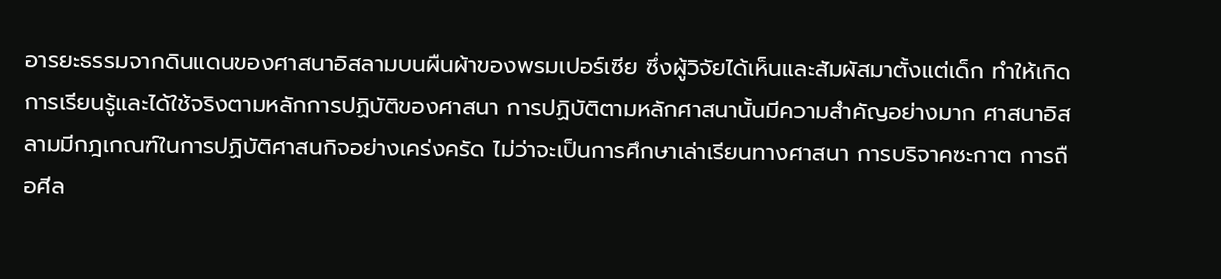อารยะธรรมจากดินแดนของศาสนาอิสลามบนผืนผ้าของพรมเปอร์เซีย ซึ่งผู้วิจัยได้เห็นและสัมผัสมาตั้งแต่เด็ก ทำให้เกิดการเรียนรู้และได้ใช้จริงตามหลักการปฏิบัติของศาสนา การปฏิบัติตามหลักศาสนานั้นมีความสำคัญอย่างมาก ศาสนาอิสลามมีกฎเกณฑ์ในการปฏิบัติศาสนกิจอย่างเคร่งครัด ไม่ว่าจะเป็นการศึกษาเล่าเรียนทางศาสนา การบริจาคซะกาต การถือศีล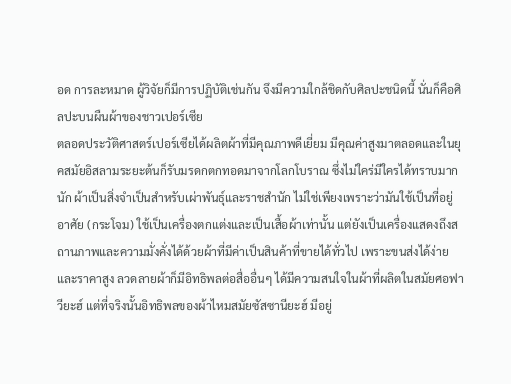อด การละหมาด ผู้วิจัยก็มีการปฏิบัติเช่นกัน จึงมีความใกล้ชิดกับศิลปะชนิดนี้ นั่นก็คือศิลปะบนผืนผ้าของชาวเปอร์เซีย
ตลอดประวัติศาสตร์เปอร์เซียได้ผลิตผ้าที่มีคุณภาพดีเยี่ยม มีคุณค่าสูงมาตลอดและในยุคสมัยอิสลามระยะต้นก็รับมรดกตกทอดมาจากโลกโบราณ ซึ่งไม่ใคร่มีใครได้ทราบมากนัก ผ้าเป็นสิ่งจำเป็นสำหรับเผ่าพันธุ์และราชสำนัก ไม่ใช่เพียงเพราะว่ามันใช้เป็นที่อยู่อาศัย (กระโจม) ใช้เป็นเครื่องตกแต่งและเป็นเสื้อผ้าเท่านั้น แต่ยังเป็นเครื่องแสดงถึงสถานภาพและความมั่งคั่งได้ด้วยผ้าที่มีค่าเป็นสินค้าที่ขายได้ทั่วไป เพราะขนส่งได้ง่ายและราคาสูง ลวดลายผ้าก็มีอิทธิพลต่อสื่ออื่นๆ ได้มีความสนใจในผ้าที่ผลิตในสมัยศอฟาวียะฮ์ แต่ที่จริงนั้นอิทธิพลของผ้าไหมสมัยซัสซานียะฮ์ มีอยู่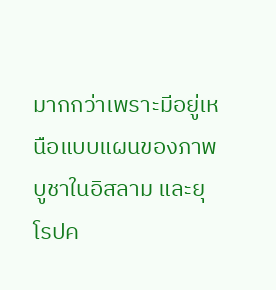มากกว่าเพราะมีอยู่เหนือแบบแผนของภาพบูชาในอิสลาม และยุโรปค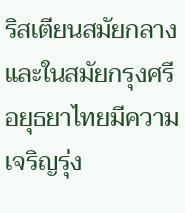ริสเตียนสมัยกลาง และในสมัยกรุงศรีอยุธยาไทยมีความเจริญรุ่ง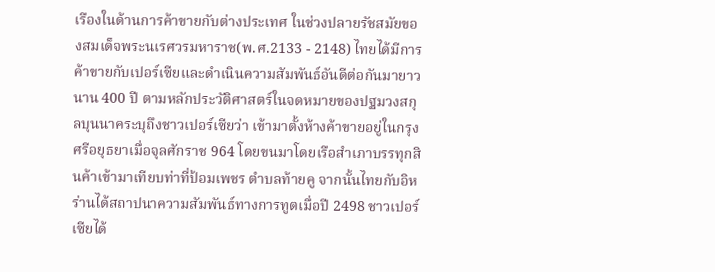เรืองในด้านการค้าขายกับต่างประเทศ ในช่วงปลายรัชสมัยของสมเด็จพระนเรศวรมหาราช(พ.ศ.2133 - 2148) ไทยได้มีการค้าขายกับเปอร์เซียและดำเนินความสัมพันธ์อันดีต่อกันมายาวนาน 400 ปี ตามหลักประวัติศาสตร์ในจดหมายของปฐมวงสกุลบุนนาคระบุถึงชาวเปอร์เซียว่า เข้ามาตั้งห้างค้าขายอยู่ในกรุงศรีอยุธยาเมื่อจุลศักราช 964 โดยขนมาโดยเรือสำเภาบรรทุกสินค้าเข้ามาเทียบท่าที่ป้อมเพชร ตำบลท้ายคู จากนั้นไทยกับอิหร่านได้สถาปนาความสัมพันธ์ทางการทูตเมื่อปี 2498 ชาวเปอร์เซียได้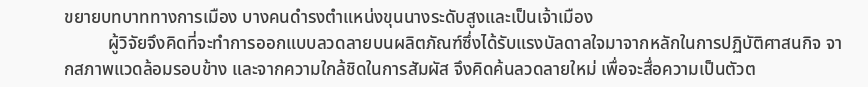ขยายบทบาททางการเมือง บางคนดำรงตำแหน่งขุนนางระดับสูงและเป็นเจ้าเมือง
          ผู้วิจัยจึงคิดที่จะทำการออกแบบลวดลายบนผลิตภัณฑ์ซึ่งได้รับแรงบัลดาลใจมาจากหลักในการปฏิบัติศาสนกิจ จากสภาพแวดล้อมรอบข้าง และจากความใกล้ชิดในการสัมผัส จึงคิดค้นลวดลายใหม่ เพื่อจะสื่อความเป็นตัวต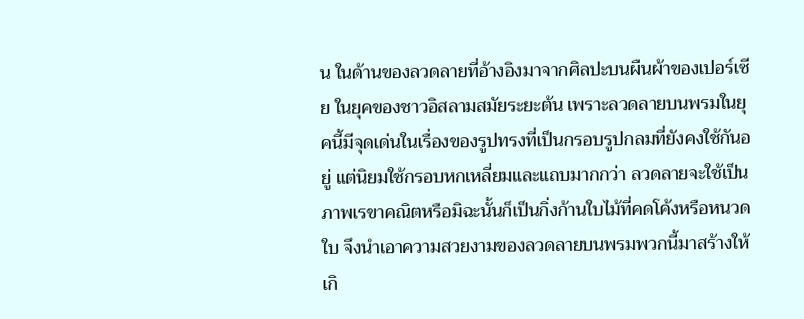น ในด้านของลวดลายที่อ้างอิงมาจากศิลปะบนผืนผ้าของเปอร์เซีย ในยุคของชาวอิสลามสมัยระยะต้น เพราะลวดลายบนพรมในยุคนี้มีจุดเด่นในเรื่องของรูปทรงที่เป็นกรอบรูปกลมที่ยังคงใช้กันอยู่ แต่นิยมใช้กรอบหกเหลี่ยมและแถบมากกว่า ลวดลายจะใช้เป็นภาพเรขาคณิตหรือมิฉะนั้นก็เป็นกิ่งก้านใบไม้ที่คดโค้งหรือหนวดใบ จึงนำเอาความสวยงามของลวดลายบนพรมพวกนี้มาสร้างให้เกิ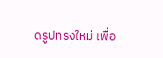ดรูปทรงใหม่ เพื่อ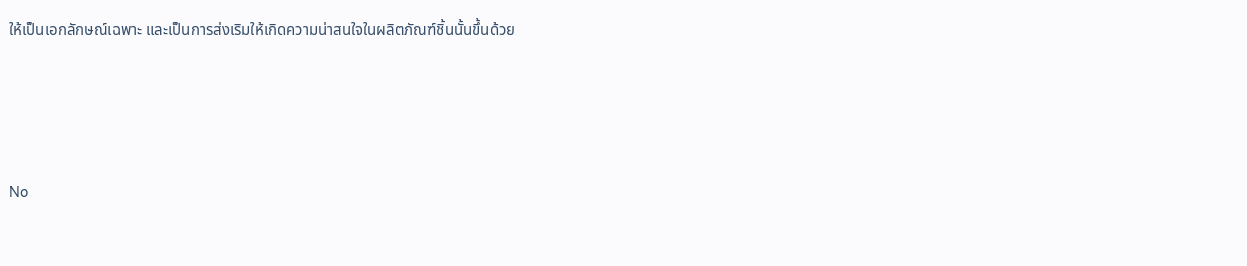ให้เป็นเอกลักษณ์เฉพาะ และเป็นการส่งเริมให้เกิดความน่าสนใจในผลิตภัณฑ์ชิ้นนั้นขึ้นด้วย




No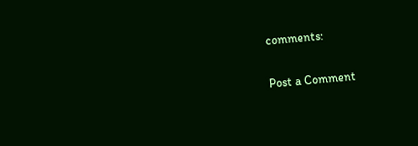comments:

Post a Comment